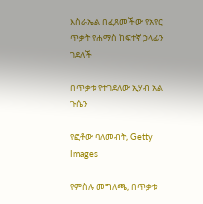እስራኤል በፈጸመችው የአየር ጥቃት የሐማስ ከፍተኛ ኃላፊን ገደለች

በጥቃቱ የተገደለው ኢሃብ አል ጉሴን

የፎቶው ባለመብት, Getty Images

የምስሉ መግለጫ, በጥቃቱ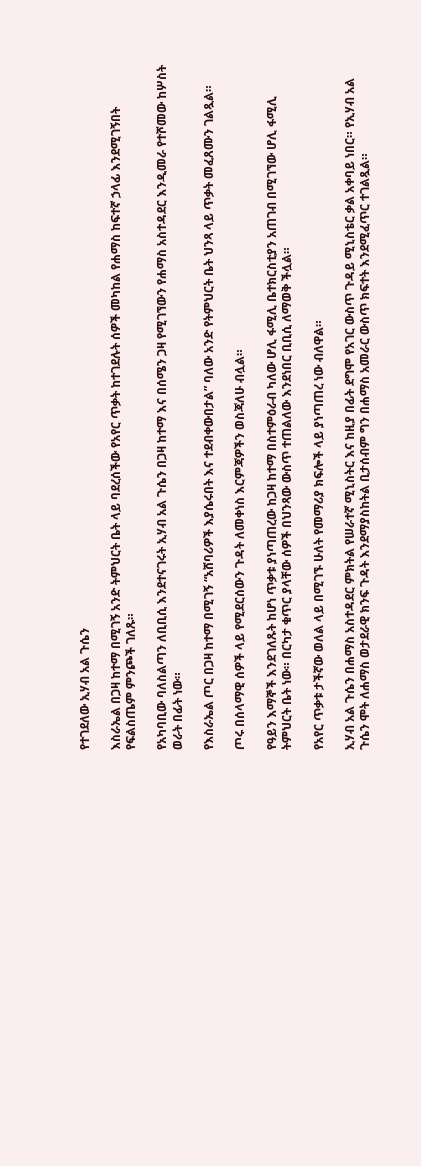የተገደለው ኢሃብ አል ጉሴን

እስራኤል በጋዛ ከተማ በሚገኝ አንድ ትምህርት ቤት ላይ ባደረሰችው የአየር ጥቃት ከተገደሉት ሰዎች መካከል የሐማስ ከፍተኛ ኃላፊ እንደሚገኝበት የፍልስጤም ምንጮች ገለጹ።

የአካባቢው ባለስልጣን ለቢቢሲ እንደተናገሩት ኢሃብ አል ጉሴን በጋዛ ከተማ እና በሰሜን ጋዛ የሚገኘውን የሐማስ አስተዳደር እንዲመራ የተሾመው ከሦስት ወራት በፊት ነው።

የእስራኤል ጦር በጋዛ ከተማ በሚገኝ “አሸባሪዎች እያሴሩበት እና ተደብቀውበታል” ባለው አንድ የትምህርት ቤት ህንጻ ላይ ጥቃት መፈጸሙን ገልጿል።

ጦሩ በሰላማዊ ሰዎች ላይ የሚደርሰውን ጉዳት ለመቀነስ እርምጃዎችን ወስጃለሁ ብሏል።

የዓይን እማኞች እንደገለጹት ከሆነ ጥቃቱ ያነጣጠረው ከጋዛ ከተማ በስተምዕራብ ካለው ሆሊ ፋሚሊ ቤተክርስቲያን አጠገብ በሚገኘው ሆሊ ፋሚሊ ትምህርት ቤት ነው። በርካታ ቁጥር ያላቸው ሰዎች በህንጻው ውስጥ ተጠልለው እንደነበር ቢቢሲ ለማወቅ ችሏል።

የአየር ጥቃቱ ታችኛው ወለል ላይ በሚገኙ ሁለት የመማሪያ ክፍሎች ላይ ያነጣጠረ ነው ብለዋል።

ኢሃብ አል ጉሴን በሐማስ አስተዳደር ምክትል የሠራተኛ ሚኒስትር እና ከዚያ በፊት ደግሞ የአገር ውስጥ ጉዳይ ሚኒስቴር ቃል አቀባይ ነበር። የኢሃብ አል ጉሴን ሞት ለሐማስ ወታደራዊ ክንፍ ጉዳት እንደማያስከትል ቢታሰብም ግን በሐማስ አመራር ውስጥ ክፍተት እንደሚፈጥር ተገልጿል።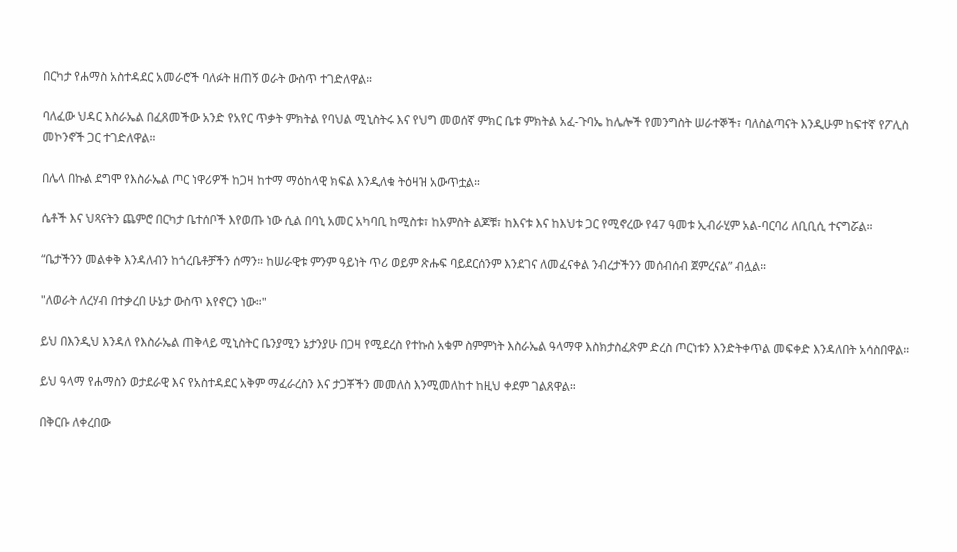በርካታ የሐማስ አስተዳደር አመራሮች ባለፉት ዘጠኝ ወራት ውስጥ ተገድለዋል።

ባለፈው ህዳር እስራኤል በፈጸመችው አንድ የአየር ጥቃት ምክትል የባህል ሚኒስትሩ እና የህግ መወሰኛ ምክር ቤቱ ምክትል አፈ-ጉባኤ ከሌሎች የመንግስት ሠራተኞች፣ ባለስልጣናት እንዲሁም ከፍተኛ የፖሊስ መኮንኖች ጋር ተገድለዋል።

በሌላ በኩል ደግሞ የእስራኤል ጦር ነዋሪዎች ከጋዛ ከተማ ማዕከላዊ ክፍል እንዲለቁ ትዕዛዝ አውጥቷል።

ሴቶች እና ህጻናትን ጨምሮ በርካታ ቤተሰቦች እየወጡ ነው ሲል በባኒ አመር አካባቢ ከሚስቱ፣ ከአምስት ልጆቹ፣ ከእናቱ እና ከእህቱ ጋር የሚኖረው የ47 ዓመቱ ኢብራሂም አል-ባርባሪ ለቢቢሲ ተናግሯል።

“ቤታችንን መልቀቅ እንዳለብን ከጎረቤቶቻችን ሰማን። ከሠራዊቱ ምንም ዓይነት ጥሪ ወይም ጽሑፍ ባይደርሰንም እንደገና ለመፈናቀል ንብረታችንን መሰብሰብ ጀምረናል” ብሏል።

"ለወራት ለረሃብ በተቃረበ ሁኔታ ውስጥ እየኖርን ነው።"

ይህ በእንዲህ እንዳለ የእስራኤል ጠቅላይ ሚኒስትር ቤንያሚን ኔታንያሁ በጋዛ የሚደረስ የተኩስ አቁም ስምምነት እስራኤል ዓላማዋ እስክታስፈጽም ድረስ ጦርነቱን እንድትቀጥል መፍቀድ እንዳለበት አሳስበዋል።

ይህ ዓላማ የሐማስን ወታደራዊ እና የአስተዳደር አቅም ማፈራረስን እና ታጋቾችን መመለስ እንሚመለከተ ከዚህ ቀደም ገልጸዋል።

በቅርቡ ለቀረበው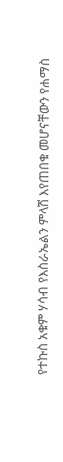የተኩስ አቁም ሃሳብ የእስራኤልን ምላሽ እየጠበቁ መሆናቸውን የሐማስ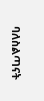ባለስልጣናት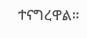ተናግረዋል።